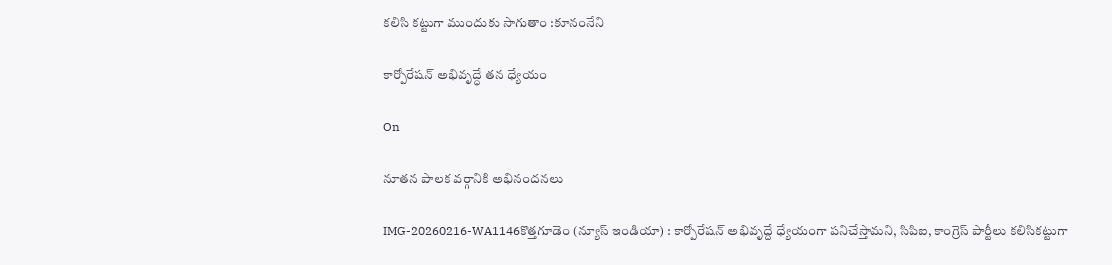కలిసి కట్టుగా ముందుకు సాగుతాం :కూనంనేని

కార్పోరేషన్ అభివృద్ధే తన ధ్యేయం

On

నూతన పాలక వర్గానికి అభినందనలు

IMG-20260216-WA1146కొత్తగూడెం (న్యూస్ ఇండియా) : కార్పోరేషన్ అభివృద్దే ధ్యేయంగా పనిచేస్తామని, సిపిఐ, కాంగ్రెస్ పార్టీలు కలిసికట్టుగా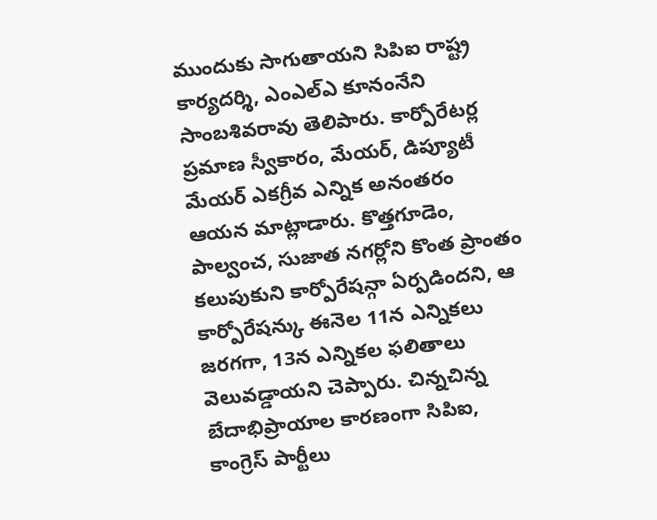ముందుకు సాగుతాయని సిపిఐ రాష్ట్ర కార్యదర్శి, ఎంఎల్ఎ కూనంనేని సాంబశివరావు తెలిపారు. కార్పోరేటర్ల ప్రమాణ స్వీకారం, మేయర్, డిప్యూటీ మేయర్ ఎకగ్రీవ ఎన్నిక అనంతరం ఆయన మాట్లాడారు. కొత్తగూడెం, పాల్వంచ, సుజాత నగర్లోని కొంత ప్రాంతం కలుపుకుని కార్పోరేషన్గా ఏర్పడిందని, ఆ కార్పోరేషన్కు ఈనెల 11న ఎన్నికలు జరగగా, 13న ఎన్నికల ఫలితాలు వెలువడ్డాయని చెప్పారు. చిన్నచిన్న బేదాభిప్రాయాల కారణంగా సిపిఐ, కాంగ్రెస్ పార్టీలు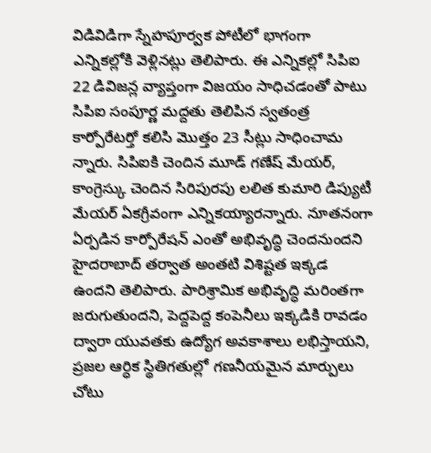విడివిడిగా స్నేహపూర్వక పోటీలో భాగంగా ఎన్నికల్లోకి వెళ్లినట్లు తెలిపారు. ఈ ఎన్నికల్లో సిపిఐ 22 డివిజన్ల వ్యాప్తంగా విజయం సాధిచడంతో పాటు సిపిఐ సంపూర్ణ మద్దతు తెలిపిన స్వతంత్ర కార్పోరేటర్తో కలిసి మొత్తం 23 సీట్లు సాధించామ న్నారు. సిపిఐకి చెందిన మూడ్ గణేష్ మేయర్, కాంగ్రెస్కు చెందిన సిరిపురపు లలిత కుమారి డిప్యుటీ మేయర్ ఏకగ్రీవంగా ఎన్నికయ్యారన్నారు. నూతనంగా ఏర్పడిన కార్పోరేషన్ ఎంతో అభివృద్ధి చెందనుందని హైదరాబాద్ తర్వాత అంతటి విశిష్టత ఇక్కడ ఉందని తెలిపారు. పారిశ్రామిక అభివృద్ధి మరింతగా జరుగుతుందని, పెద్దపెద్ద కంపెనీలు ఇక్కడికి రావడం ద్వారా యువతకు ఉద్యోగ అవకాశాలు లభిస్తాయని, ప్రజల ఆర్ధిక స్థితిగతుల్లో గణనీయమైన మార్పులు చోటు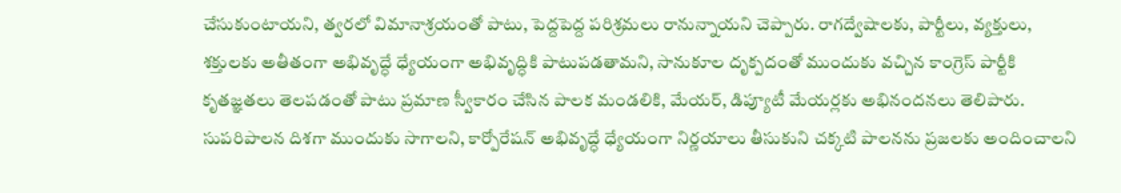చేసుకుంటాయని, త్వరలో విమానాశ్రయంతో పాటు, పెద్దపెద్ద పరిశ్రమలు రానున్నాయని చెప్పారు. రాగద్వేషాలకు, పార్టీలు, వ్యక్తులు, శక్తులకు అతీతంగా అభివృద్ధే ధ్యేయంగా అభివృద్ధికి పాటుపడతామని, సానుకూల దృక్పదంతో ముందుకు వచ్చిన కాంగ్రెస్ పార్టీకి కృతజ్ఞతలు తెలపడంతో పాటు ప్రమాణ స్వీకారం చేసిన పాలక మండలికి, మేయర్, డిప్యూటీ మేయర్లకు అభినందనలు తెలిపారు. సుపరిపాలన దిశగా ముందుకు సాగాలని, కార్పోరేషన్ అభివృద్ధే ధ్యేయంగా నిర్ణయాలు తీసుకుని చక్కటి పాలనను ప్రజలకు అందించాలని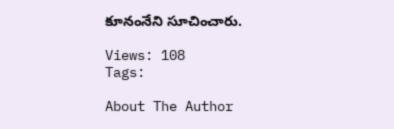కూనంనేని సూచించారు.

Views: 108
Tags:

About The Author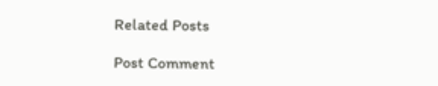Related Posts

Post Comment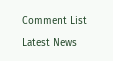Comment List

Latest News